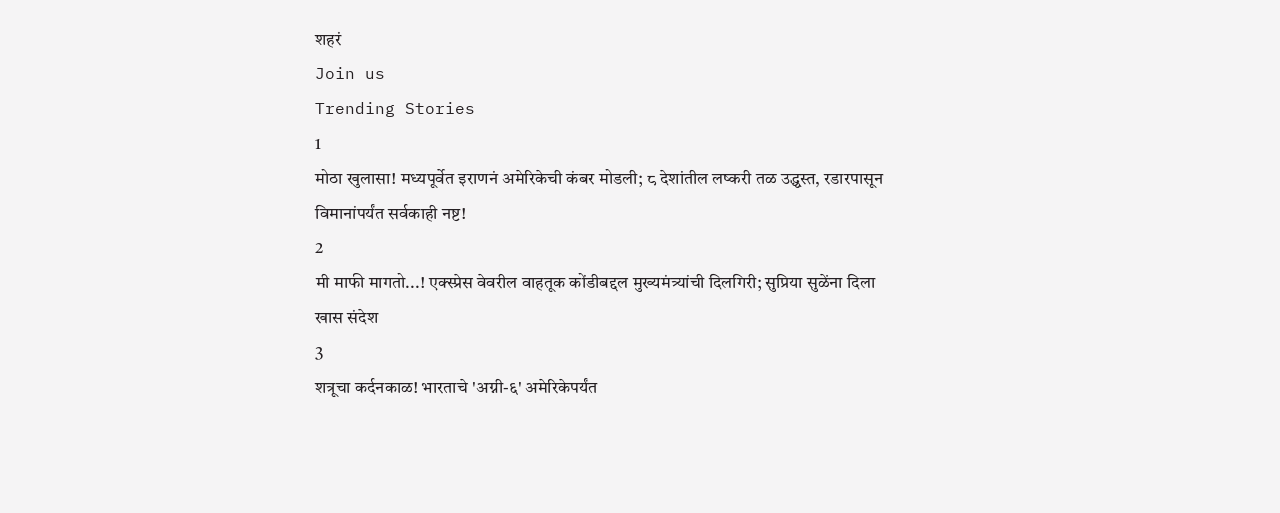शहरं
Join us
Trending Stories
1
मोठा खुलासा! मध्यपूर्वेत इराणनं अमेरिकेची कंबर मोडली; ८ देशांतील लष्करी तळ उद्ध्वस्त, रडारपासून विमानांपर्यंत सर्वकाही नष्ट!
2
मी माफी मागतो...! एक्स्प्रेस वेवरील वाहतूक कोंडीबद्दल मुख्यमंत्र्यांची दिलगिरी; सुप्रिया सुळेंना दिला खास संदेश
3
शत्रूचा कर्दनकाळ! भारताचे 'अग्नी-६' अमेरिकेपर्यंत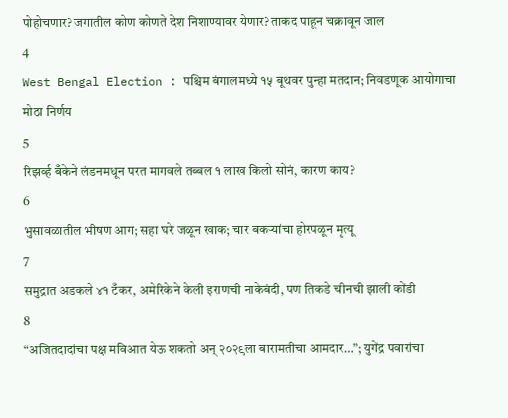पोहोचणार? जगातील कोण कोणते देश निशाण्यावर येणार? ताकद पाहून चक्रावून जाल
4
West Bengal Election : पश्चिम बंगालमध्ये १५ बूथवर पुन्हा मतदान; निवडणूक आयोगाचा मोठा निर्णय
5
रिझर्व्ह बँकेने लंडनमधून परत मागवले तब्बल १ लाख किलो सोनं, कारण काय?
6
भुसावळातील भीषण आग; सहा घरे जळून खाक; चार बकऱ्यांचा होरपळून मृत्यू
7
समुद्रात अडकले ४१ टँकर, अमेरिकेने केली इराणची नाकेबंदी, पण तिकडे चीनची झाली कोंडी
8
“अजितदादांचा पक्ष मविआत येऊ शकतो अन् २०२९ला बारामतीचा आमदार…”; युगेंद्र पवारांचा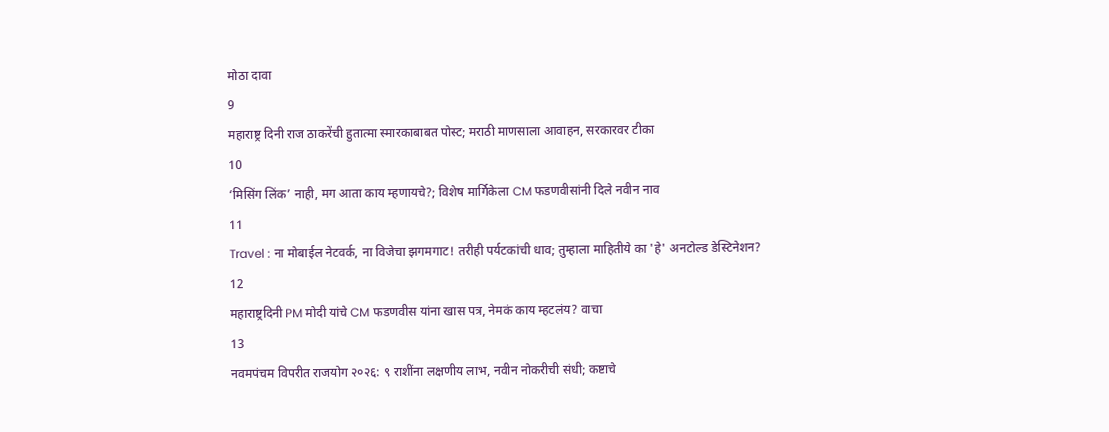मोठा दावा
9
महाराष्ट्र दिनी राज ठाकरेंची हुतात्मा स्मारकाबाबत पोस्ट; मराठी माणसाला आवाहन, सरकारवर टीका
10
‘मिसिंग लिंक’ नाही, मग आता काय म्हणायचे?; विशेष मार्गिकेला CM फडणवीसांनी दिले नवीन नाव
11
Travel : ना मोबाईल नेटवर्क, ना विजेचा झगमगाट! तरीही पर्यटकांची धाव; तुम्हाला माहितीये का 'हे' अनटोल्ड डेस्टिनेशन?
12
महाराष्ट्रदिनी PM मोदी यांचे CM फडणवीस यांना खास पत्र, नेमकं काय म्हटलंय? वाचा
13
नवमपंचम विपरीत राजयोग २०२६: ९ राशींना लक्षणीय लाभ, नवीन नोकरीची संधी; कष्टाचे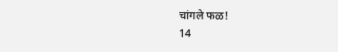चांगले फळ!
14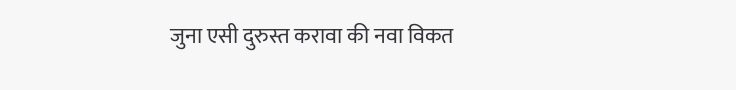जुना एसी दुरुस्त करावा की नवा विकत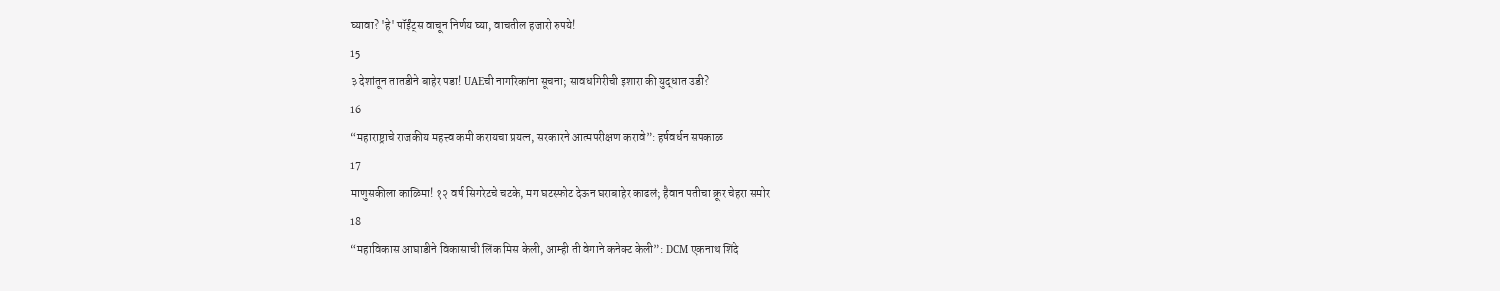घ्यावा? 'हे' पॉईंट्स वाचून निर्णय घ्या, वाचतील हजारो रुपये!
15
३ देशांतून तातडीने बाहेर पडा! UAEची नागरिकांना सूचना; सावधगिरीची इशारा की युद्धात उडी?
16
“महाराष्ट्राचे राजकीय महत्त्व कमी करायचा प्रयत्न, सरकारने आत्मपरीक्षण करावे”: हर्षवर्धन सपकाळ
17
माणुसकीला काळिमा! १२ वर्ष सिगरेटचे चटके, मग घटस्फोट देऊन घराबाहेर काढलं; हैवान पतीचा क्रूर चेहरा समोर
18
“महाविकास आघाडीने विकासाची लिंक मिस केली, आम्ही ती वेगाने कनेक्ट केली”: DCM एकनाथ शिंदे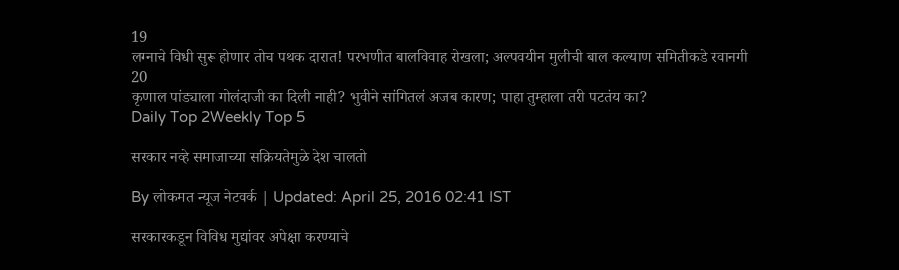19
लग्नाचे विधी सुरू होणार तोच पथक दारात! परभणीत बालविवाह रोखला; अल्पवयीन मुलीची बाल कल्याण समितीकडे रवानगी
20
कृणाल पांड्याला गोलंदाजी का दिली नाही? भुवीने सांगितलं अजब कारण; पाहा तुम्हाला तरी पटतंय का?
Daily Top 2Weekly Top 5

सरकार नव्हे समाजाच्या सक्रियतेमुळे देश चालतो

By लोकमत न्यूज नेटवर्क | Updated: April 25, 2016 02:41 IST

सरकारकडून विविध मुद्यांवर अपेक्षा करण्याचे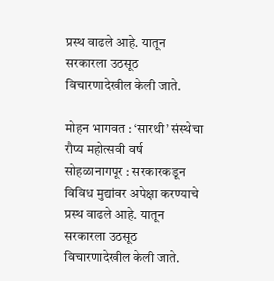प्रस्थ वाढले आहे. यातून सरकारला उठसूठ विचारणादेखील केली जाते.

मोहन भागवत : ‘सारथी’ संस्थेचा रौप्य महोत्सवी वर्ष सोहळानागपूर : सरकारकडून विविध मुद्यांवर अपेक्षा करण्याचे प्रस्थ वाढले आहे. यातून सरकारला उठसूठ विचारणादेखील केली जाते.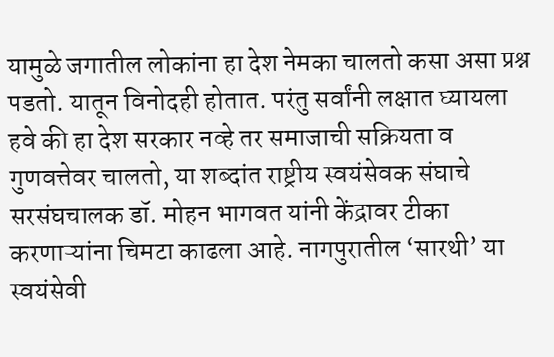यामुळे जगातील लोकांना हा देश नेमका चालतो कसा असा प्रश्न पडतो. यातून विनोदही होतात. परंतु सर्वांनी लक्षात घ्यायला हवे की हा देश सरकार नव्हे तर समाजाची सक्रियता व गुणवत्तेवर चालतो, या शब्दांत राष्ट्रीय स्वयंसेवक संघाचे सरसंघचालक डॉ. मोहन भागवत यांनी केंद्रावर टीका करणाऱ्यांना चिमटा काढला आहे. नागपुरातील ‘सारथी’ या स्वयंसेवी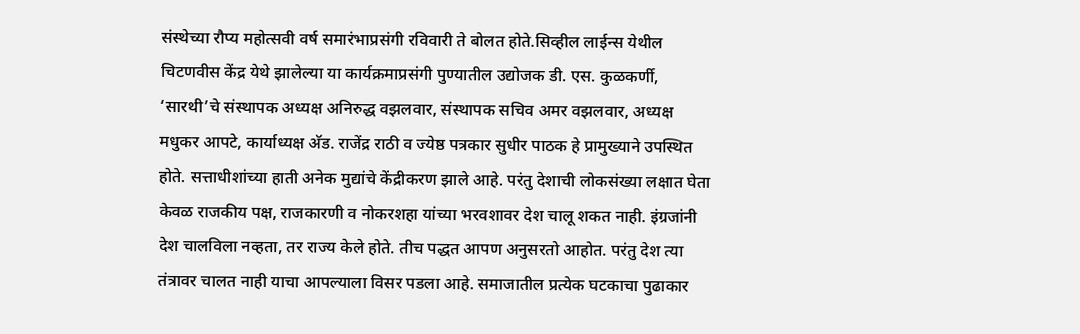संस्थेच्या रौप्य महोत्सवी वर्ष समारंभाप्रसंगी रविवारी ते बोलत होते.सिव्हील लाईन्स येथील चिटणवीस केंद्र येथे झालेल्या या कार्यक्रमाप्रसंगी पुण्यातील उद्योजक डी. एस. कुळकर्णी, ‘सारथी’चे संस्थापक अध्यक्ष अनिरुद्ध वझलवार, संस्थापक सचिव अमर वझलवार, अध्यक्ष मधुकर आपटे, कार्याध्यक्ष अ‍ॅड. राजेंद्र राठी व ज्येष्ठ पत्रकार सुधीर पाठक हे प्रामुख्याने उपस्थित होते. सत्ताधीशांच्या हाती अनेक मुद्यांचे केंद्रीकरण झाले आहे. परंतु देशाची लोकसंख्या लक्षात घेता केवळ राजकीय पक्ष, राजकारणी व नोकरशहा यांच्या भरवशावर देश चालू शकत नाही. इंग्रजांनी देश चालविला नव्हता, तर राज्य केले होते. तीच पद्धत आपण अनुसरतो आहोत. परंतु देश त्या तंत्रावर चालत नाही याचा आपल्याला विसर पडला आहे. समाजातील प्रत्येक घटकाचा पुढाकार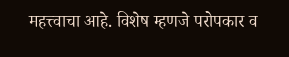महत्त्वाचा आहे. विशेष म्हणजे परोपकार व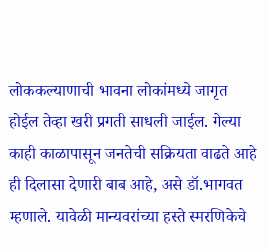लोककल्याणाची भावना लोकांमध्ये जागृत होईल तेव्हा खरी प्रगती साधली जाईल. गेल्या काही काळापासून जनतेची सक्रियता वाढते आहे ही दिलासा देणारी बाब आहे, असे डॉ.भागवत म्हणाले. यावेळी मान्यवरांच्या हस्ते स्मरणिकेचे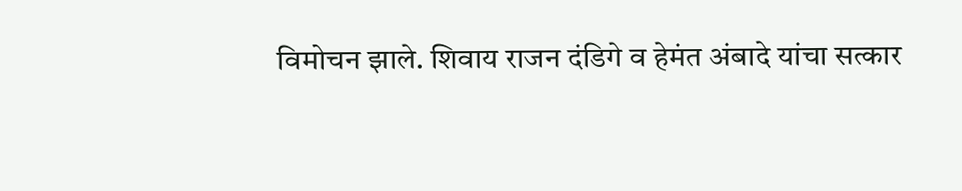विमोचन झाले. शिवाय राजन दंडिगे व हेमंत अंबादे यांचा सत्कार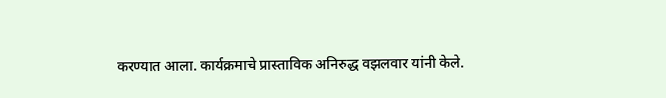करण्यात आला. कार्यक्रमाचे प्रास्ताविक अनिरुद्ध वझलवार यांनी केले.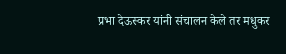प्रभा देऊस्कर यांनी संचालन केले तर मधुकर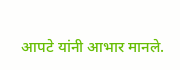आपटे यांनी आभार मानले.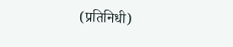(प्रतिनिधी)